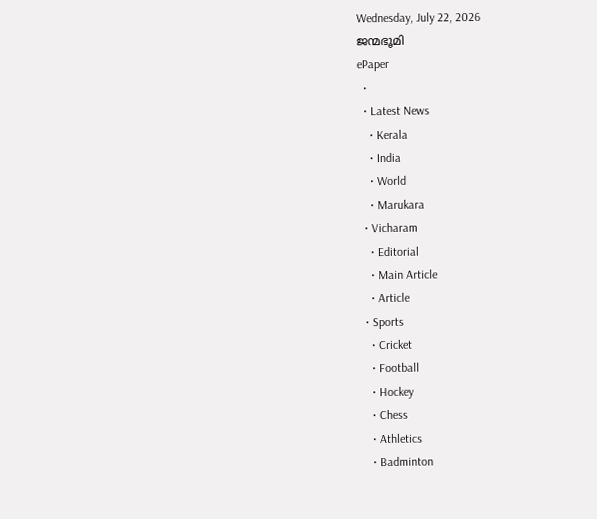Wednesday, July 22, 2026
ജന്മഭൂമി
ePaper
  •
  • Latest News
    • Kerala
    • India
    • World
    • Marukara
  • Vicharam
    • Editorial
    • Main Article
    • Article
  • Sports
    • Cricket
    • Football
    • Hockey
    • Chess
    • Athletics
    • Badminton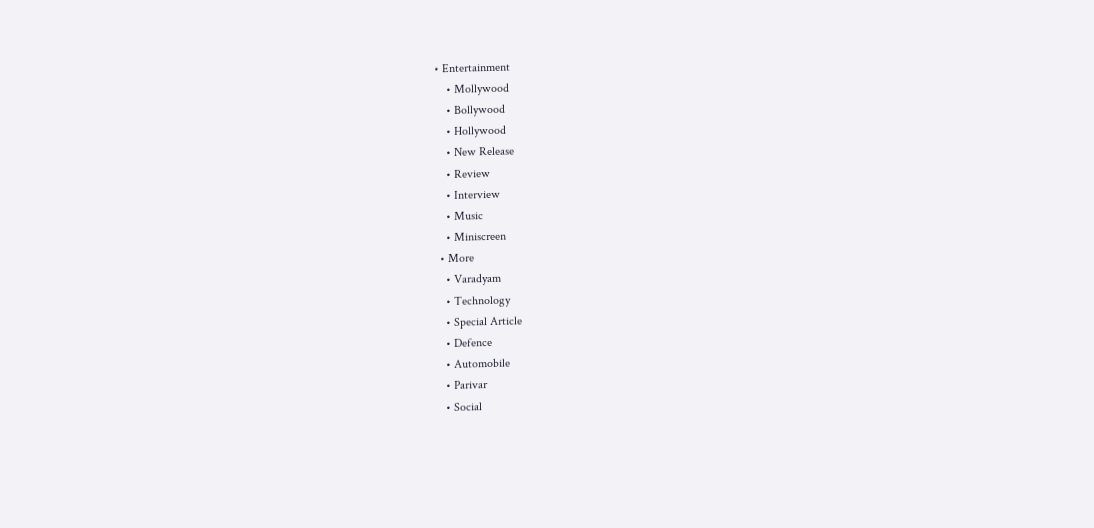• Entertainment
    • Mollywood
    • Bollywood
    • Hollywood
    • New Release
    • Review
    • Interview
    • Music
    • Miniscreen
  • More
    • Varadyam
    • Technology
    • Special Article
    • Defence
    • Automobile
    • Parivar
    • Social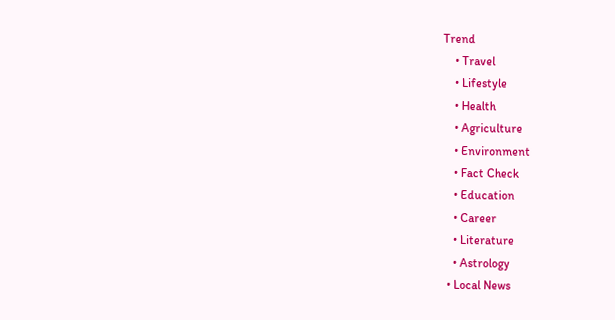Trend
    • Travel
    • Lifestyle
    • Health
    • Agriculture
    • Environment
    • Fact Check
    • Education
    • Career
    • Literature
    • Astrology
  • Local News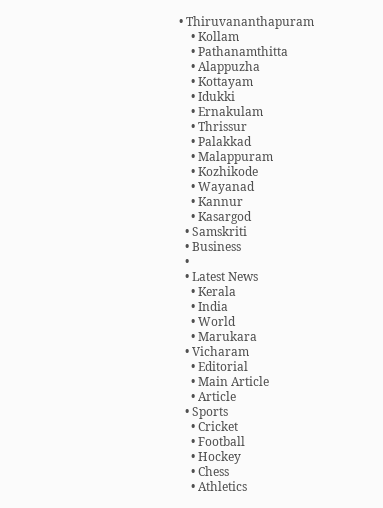• Thiruvananthapuram
    • Kollam
    • Pathanamthitta
    • Alappuzha
    • Kottayam
    • Idukki
    • Ernakulam
    • Thrissur
    • Palakkad
    • Malappuram
    • Kozhikode
    • Wayanad
    • Kannur
    • Kasargod
  • Samskriti
  • Business
  •
  • Latest News
    • Kerala
    • India
    • World
    • Marukara
  • Vicharam
    • Editorial
    • Main Article
    • Article
  • Sports
    • Cricket
    • Football
    • Hockey
    • Chess
    • Athletics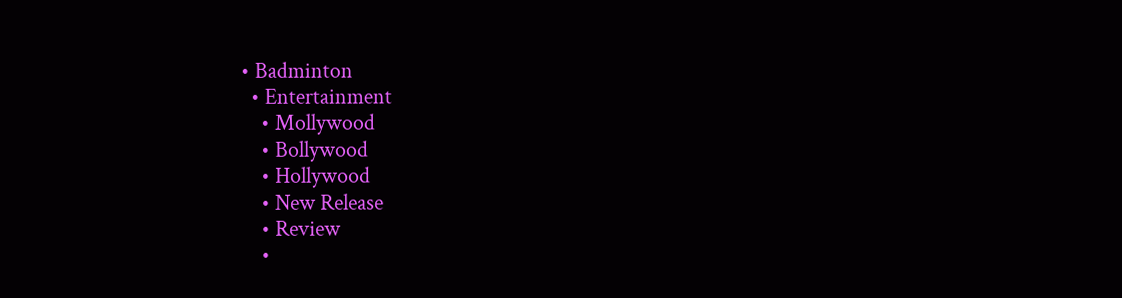• Badminton
  • Entertainment
    • Mollywood
    • Bollywood
    • Hollywood
    • New Release
    • Review
    •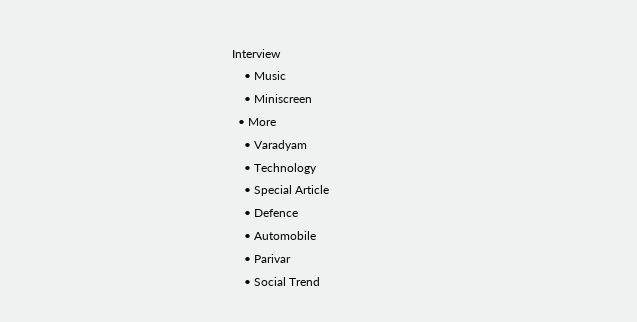Interview
    • Music
    • Miniscreen
  • More
    • Varadyam
    • Technology
    • Special Article
    • Defence
    • Automobile
    • Parivar
    • Social Trend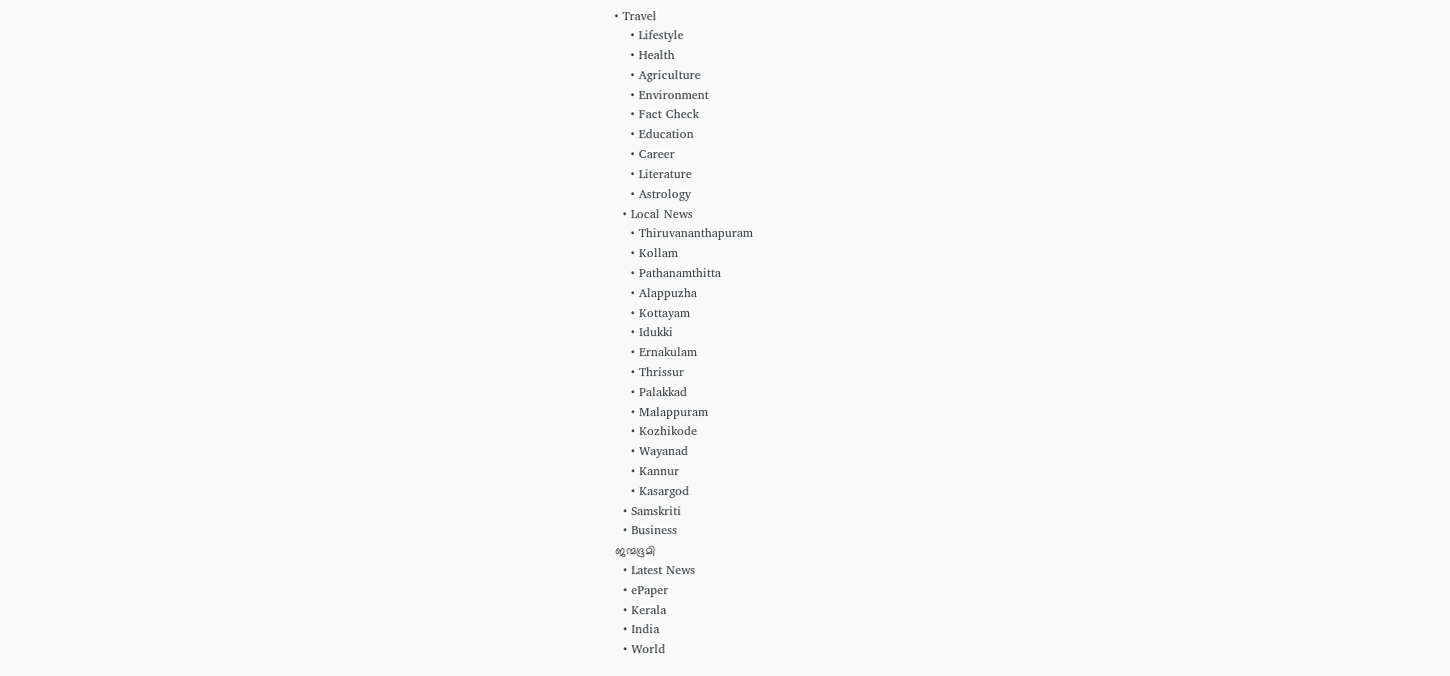• Travel
    • Lifestyle
    • Health
    • Agriculture
    • Environment
    • Fact Check
    • Education
    • Career
    • Literature
    • Astrology
  • Local News
    • Thiruvananthapuram
    • Kollam
    • Pathanamthitta
    • Alappuzha
    • Kottayam
    • Idukki
    • Ernakulam
    • Thrissur
    • Palakkad
    • Malappuram
    • Kozhikode
    • Wayanad
    • Kannur
    • Kasargod
  • Samskriti
  • Business
ജന്മഭൂമി
  • Latest News
  • ePaper
  • Kerala
  • India
  • World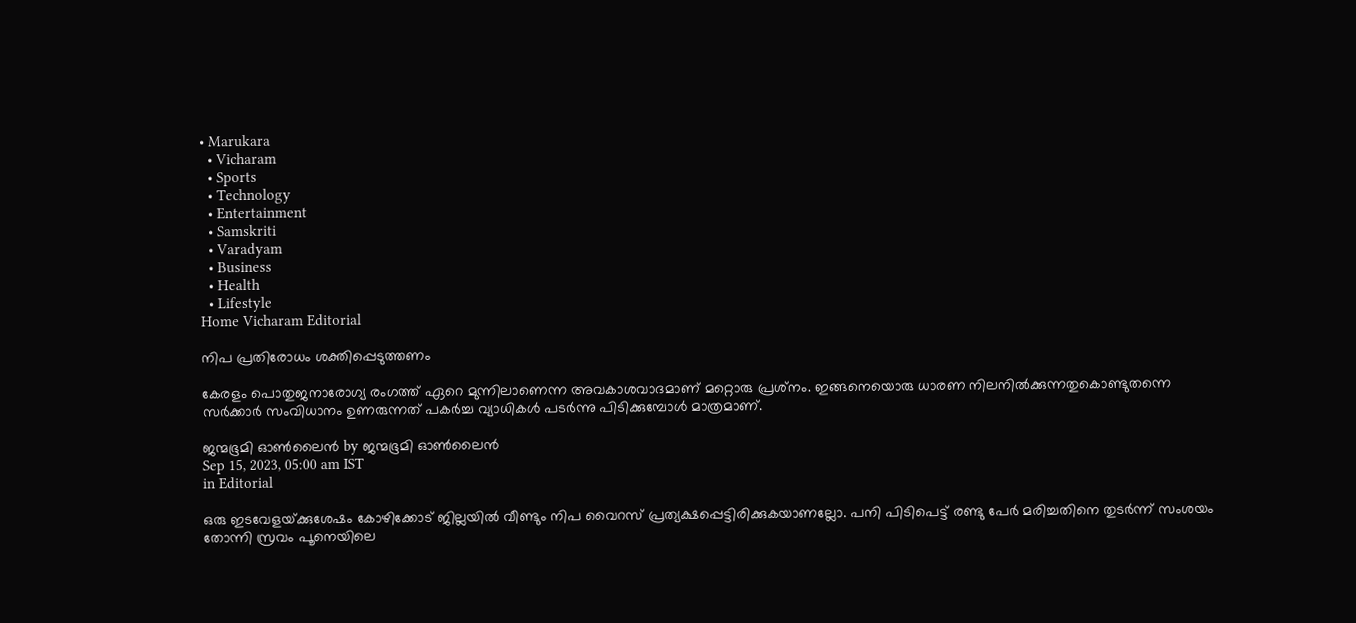• Marukara
  • Vicharam
  • Sports
  • Technology
  • Entertainment
  • Samskriti
  • Varadyam
  • Business
  • Health
  • Lifestyle
Home Vicharam Editorial

നിപ പ്രതിരോധം ശക്തിപ്പെടുത്തണം

കേരളം പൊതുജനാരോഗ്യ രംഗത്ത് ഏറെ മുന്നിലാണെന്ന അവകാശവാദമാണ് മറ്റൊരു പ്രശ്‌നം. ഇങ്ങനെയൊരു ധാരണ നിലനില്‍ക്കുന്നതുകൊണ്ടുതന്നെ സര്‍ക്കാര്‍ സംവിധാനം ഉണരുന്നത് പകര്‍ച്ച വ്യാധികള്‍ പടര്‍ന്നു പിടിക്കുമ്പോള്‍ മാത്രമാണ്.

ജന്മഭൂമി ഓണ്‍ലൈന്‍ by ജന്മഭൂമി ഓണ്‍ലൈന്‍
Sep 15, 2023, 05:00 am IST
in Editorial

ഒരു ഇടവേളയ്‌ക്കുശേഷം കോഴിക്കോട് ജില്ലയില്‍ വീണ്ടും നിപ വൈറസ് പ്രത്യക്ഷപ്പെട്ടിരിക്കുകയാണല്ലോ. പനി പിടിപെട്ട് രണ്ടു പേര്‍ മരിച്ചതിനെ തുടര്‍ന്ന് സംശയം തോന്നി സ്രവം പൂനെയിലെ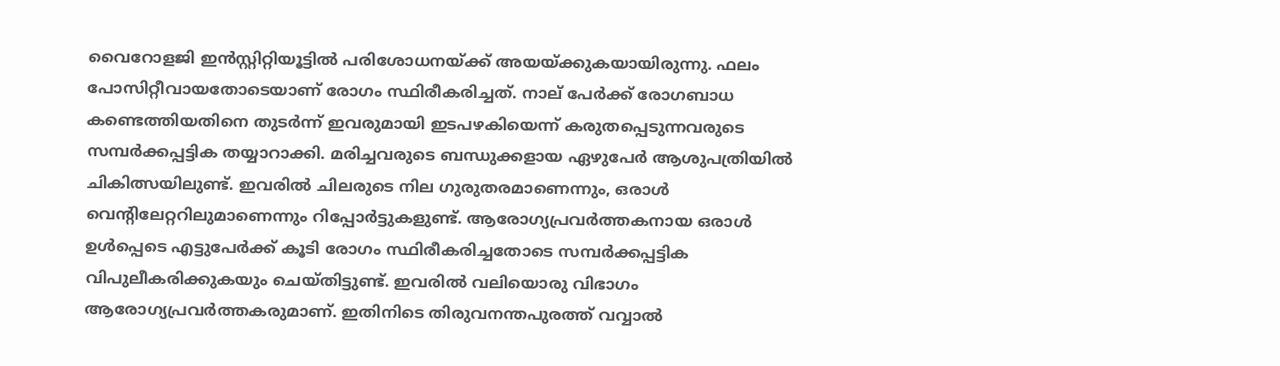വൈറോളജി ഇന്‍സ്റ്റിറ്റിയൂട്ടില്‍ പരിശോധനയ്‌ക്ക് അയയ്‌ക്കുകയായിരുന്നു. ഫലം പോസിറ്റീവായതോടെയാണ് രോഗം സ്ഥിരീകരിച്ചത്. നാല് പേര്‍ക്ക് രോഗബാധ കണ്ടെത്തിയതിനെ തുടര്‍ന്ന് ഇവരുമായി ഇടപഴകിയെന്ന് കരുതപ്പെടുന്നവരുടെ സമ്പര്‍ക്കപ്പട്ടിക തയ്യാറാക്കി. മരിച്ചവരുടെ ബന്ധുക്കളായ ഏഴുപേര്‍ ആശുപത്രിയില്‍ ചികിത്സയിലുണ്ട്. ഇവരില്‍ ചിലരുടെ നില ഗുരുതരമാണെന്നും, ഒരാള്‍ വെന്റിലേറ്ററിലുമാണെന്നും റിപ്പോര്‍ട്ടുകളുണ്ട്. ആരോഗ്യപ്രവര്‍ത്തകനായ ഒരാള്‍ ഉള്‍പ്പെടെ എട്ടുപേര്‍ക്ക് കൂടി രോഗം സ്ഥിരീകരിച്ചതോടെ സമ്പര്‍ക്കപ്പട്ടിക വിപുലീകരിക്കുകയും ചെയ്തിട്ടുണ്ട്. ഇവരില്‍ വലിയൊരു വിഭാഗം ആരോഗ്യപ്രവര്‍ത്തകരുമാണ്. ഇതിനിടെ തിരുവനന്തപുരത്ത് വവ്വാല്‍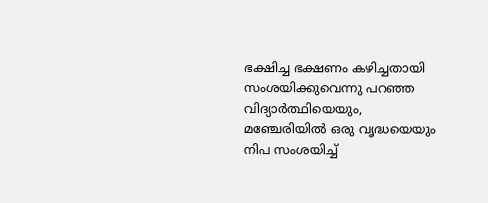ഭക്ഷിച്ച ഭക്ഷണം കഴിച്ചതായി സംശയിക്കുവെന്നു പറഞ്ഞ വിദ്യാര്‍ത്ഥിയെയും, മഞ്ചേരിയില്‍ ഒരു വൃദ്ധയെയും നിപ സംശയിച്ച്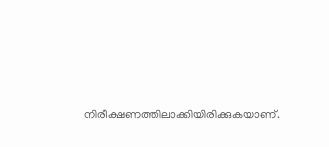നിരീക്ഷണത്തിലാക്കിയിരിക്കുകയാണ്.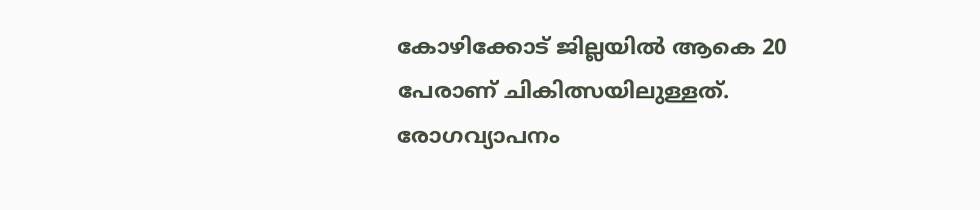കോഴിക്കോട് ജില്ലയില്‍ ആകെ 20 പേരാണ് ചികിത്സയിലുള്ളത്. രോഗവ്യാപനം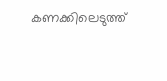കണക്കിലെടുത്ത്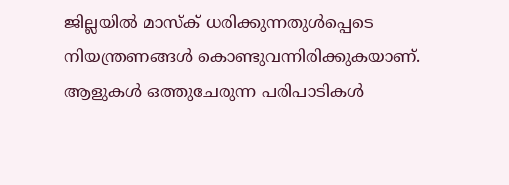ജില്ലയില്‍ മാസ്‌ക് ധരിക്കുന്നതുള്‍പ്പെടെ നിയന്ത്രണങ്ങള്‍ കൊണ്ടുവന്നിരിക്കുകയാണ്. ആളുകള്‍ ഒത്തുചേരുന്ന പരിപാടികള്‍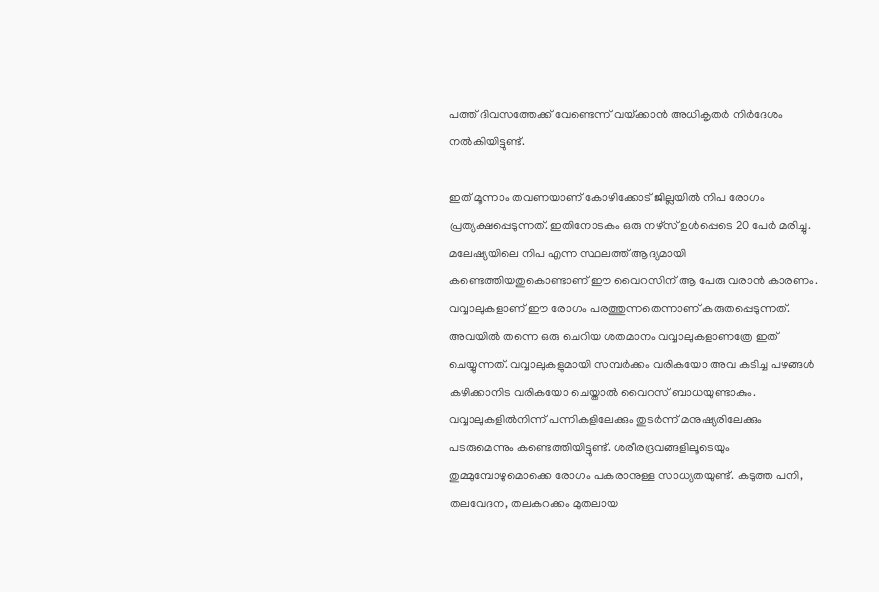പത്ത് ദിവസത്തേക്ക് വേണ്ടെന്ന് വയ്‌ക്കാന്‍ അധികൃതര്‍ നിര്‍ദേശം നല്‍കിയിട്ടുണ്ട്.

ഇത് മൂന്നാം തവണയാണ് കോഴിക്കോട് ജില്ലയില്‍ നിപ രോഗം പ്രത്യക്ഷപ്പെടുന്നത്. ഇതിനോടകം ഒരു നഴ്‌സ് ഉള്‍പ്പെടെ 20 പേര്‍ മരിച്ചു. മലേഷ്യയിലെ നിപ എന്ന സ്ഥലത്ത് ആദ്യമായി കണ്ടെത്തിയതുകൊണ്ടാണ് ഈ വൈറസിന് ആ പേരു വരാന്‍ കാരണം. വവ്വാലുകളാണ് ഈ രോഗം പരത്തുന്നതെന്നാണ് കരുതപ്പെടുന്നത്. അവയില്‍ തന്നെ ഒരു ചെറിയ ശതമാനം വവ്വാലുകളാണത്രേ ഇത് ചെയ്യുന്നത്. വവ്വാലുകളുമായി സമ്പര്‍ക്കം വരികയോ അവ കടിച്ച പഴങ്ങള്‍ കഴിക്കാനിട വരികയോ ചെയ്താല്‍ വൈറസ് ബാധയുണ്ടാകും. വവ്വാലുകളില്‍നിന്ന് പന്നികളിലേക്കും തുടര്‍ന്ന് മനുഷ്യരിലേക്കും പടരുമെന്നും കണ്ടെത്തിയിട്ടുണ്ട്. ശരീരദ്രവങ്ങളിലൂടെയും തുമ്മുമ്പോഴുമൊക്കെ രോഗം പകരാനുള്ള സാധ്യതയുണ്ട്. കടുത്ത പനി, തലവേദന, തലകറക്കം മുതലായ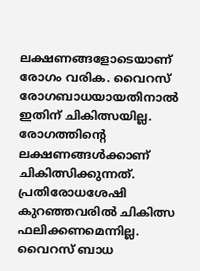ലക്ഷണങ്ങളോടെയാണ് രോഗം വരിക. വൈറസ് രോഗബാധയായതിനാല്‍ ഇതിന് ചികിത്സയില്ല. രോഗത്തിന്റെ ലക്ഷണങ്ങള്‍ക്കാണ് ചികിത്സിക്കുന്നത്. പ്രതിരോധശേഷി കുറഞ്ഞവരില്‍ ചികിത്സ ഫലിക്കണമെന്നില്ല. വൈറസ് ബാധ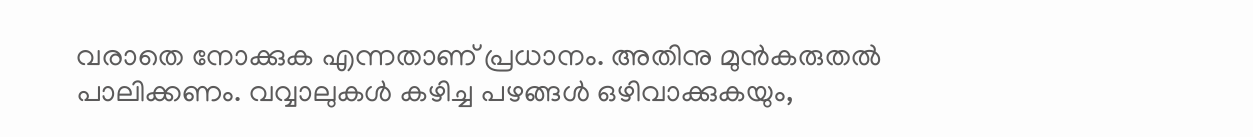വരാതെ നോക്കുക എന്നതാണ് പ്രധാനം. അതിനു മുന്‍കരുതല്‍ പാലിക്കണം. വവ്വാലുകള്‍ കഴിച്ച പഴങ്ങള്‍ ഒഴിവാക്കുകയും,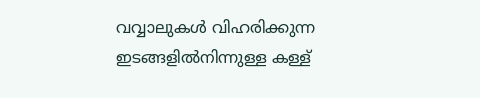വവ്വാലുകള്‍ വിഹരിക്കുന്ന ഇടങ്ങളില്‍നിന്നുള്ള കള്ള്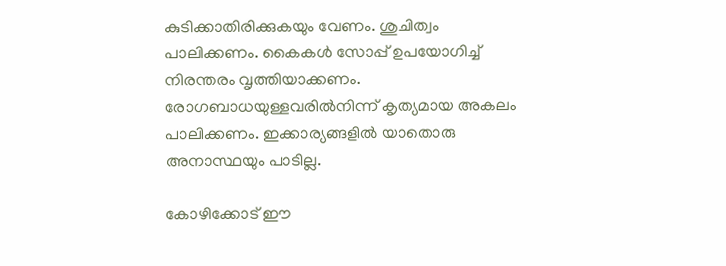കുടിക്കാതിരിക്കുകയും വേണം. ശുചിത്വം പാലിക്കണം. കൈകള്‍ സോപ്പ് ഉപയോഗിച്ച് നിരന്തരം വൃത്തിയാക്കണം. രോഗബാധയുള്ളവരില്‍നിന്ന് കൃത്യമായ അകലം പാലിക്കണം. ഇക്കാര്യങ്ങളില്‍ യാതൊരു അനാസ്ഥയും പാടില്ല.

കോഴിക്കോട് ഈ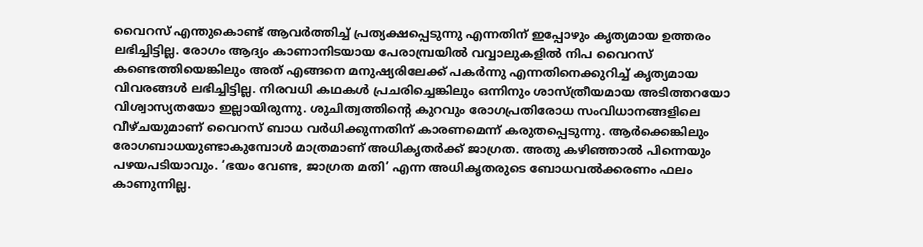വൈറസ് എന്തുകൊണ്ട് ആവര്‍ത്തിച്ച് പ്രത്യക്ഷപ്പെടുന്നു എന്നതിന് ഇപ്പോഴും കൃത്യമായ ഉത്തരം ലഭിച്ചിട്ടില്ല. രോഗം ആദ്യം കാണാനിടയായ പേരാമ്പ്രയില്‍ വവ്വാലുകളില്‍ നിപ വൈറസ് കണ്ടെത്തിയെങ്കിലും അത് എങ്ങനെ മനുഷ്യരിലേക്ക് പകര്‍ന്നു എന്നതിനെക്കുറിച്ച് കൃത്യമായ വിവരങ്ങള്‍ ലഭിച്ചിട്ടില്ല. നിരവധി കഥകള്‍ പ്രചരിച്ചെങ്കിലും ഒന്നിനും ശാസ്ത്രീയമായ അടിത്തറയോ വിശ്വാസ്യതയോ ഇല്ലായിരുന്നു. ശുചിത്വത്തിന്റെ കുറവും രോഗപ്രതിരോധ സംവിധാനങ്ങളിലെ വീഴ്ചയുമാണ് വൈറസ് ബാധ വര്‍ധിക്കുന്നതിന് കാരണമെന്ന് കരുതപ്പെടുന്നു. ആര്‍ക്കെങ്കിലും രോഗബാധയുണ്ടാകുമ്പോള്‍ മാത്രമാണ് അധികൃതര്‍ക്ക് ജാഗ്രത. അതു കഴിഞ്ഞാല്‍ പിന്നെയും പഴയപടിയാവും. ‘ഭയം വേണ്ട, ജാഗ്രത മതി’ എന്ന അധികൃതരുടെ ബോധവല്‍ക്കരണം ഫലം കാണുന്നില്ല.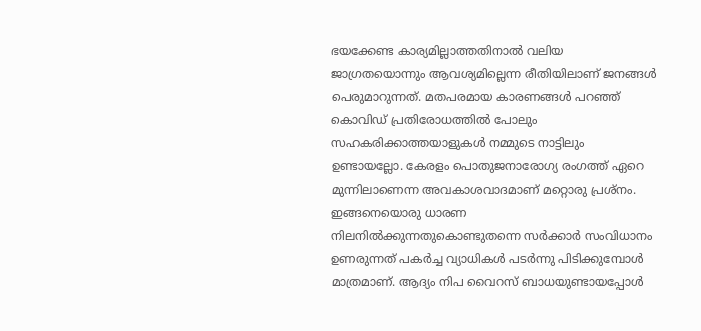ഭയക്കേണ്ട കാര്യമില്ലാത്തതിനാല്‍ വലിയ ജാഗ്രതയൊന്നും ആവശ്യമില്ലെന്ന രീതിയിലാണ് ജനങ്ങള്‍ പെരുമാറുന്നത്. മതപരമായ കാരണങ്ങള്‍ പറഞ്ഞ് കൊവിഡ് പ്രതിരോധത്തില്‍ പോലും സഹകരിക്കാത്തയാളുകള്‍ നമ്മുടെ നാട്ടിലും ഉണ്ടായല്ലോ. കേരളം പൊതുജനാരോഗ്യ രംഗത്ത് ഏറെ മുന്നിലാണെന്ന അവകാശവാദമാണ് മറ്റൊരു പ്രശ്‌നം. ഇങ്ങനെയൊരു ധാരണ നിലനില്‍ക്കുന്നതുകൊണ്ടുതന്നെ സര്‍ക്കാര്‍ സംവിധാനം ഉണരുന്നത് പകര്‍ച്ച വ്യാധികള്‍ പടര്‍ന്നു പിടിക്കുമ്പോള്‍ മാത്രമാണ്. ആദ്യം നിപ വൈറസ് ബാധയുണ്ടായപ്പോള്‍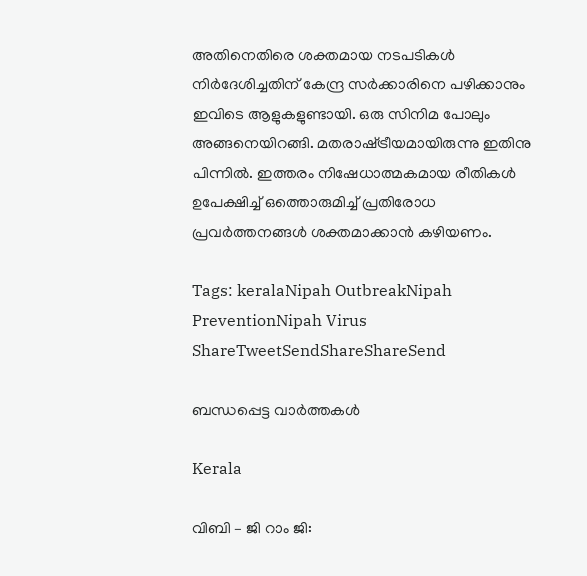അതിനെതിരെ ശക്തമായ നടപടികള്‍ നിര്‍ദേശിച്ചതിന് കേന്ദ്ര സര്‍ക്കാരിനെ പഴിക്കാനും ഇവിടെ ആളുകളുണ്ടായി. ഒരു സിനിമ പോലും അങ്ങനെയിറങ്ങി. മതരാഷ്‌ട്രീയമായിരുന്നു ഇതിനു പിന്നില്‍. ഇത്തരം നിഷേധാത്മകമായ രീതികള്‍ ഉപേക്ഷിച്ച് ഒത്തൊരുമിച്ച് പ്രതിരോധ പ്രവര്‍ത്തനങ്ങള്‍ ശക്തമാക്കാന്‍ കഴിയണം.

Tags: keralaNipah OutbreakNipah PreventionNipah Virus
ShareTweetSendShareShareSend

ബന്ധപ്പെട്ട വാര്‍ത്തകള്‍

Kerala

വിബി – ജി റാം ജി: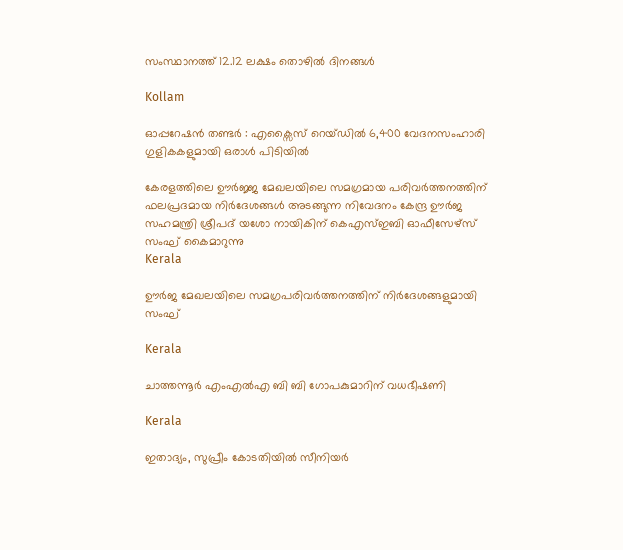സംസ്ഥാനത്ത് 12.12 ലക്ഷം തൊഴില്‍ ദിനങ്ങള്‍

Kollam

ഓപ്പറേഷൻ തണ്ടർ : എക്സൈസ് റെയ്ഡിൽ 6,400 വേദനസംഹാരി ഗുളികകളുമായി ഒരാള്‍ പിടിയില്‍

കേരളത്തിലെ ഊര്‍ജ്ജ മേഖലയിലെ സമഗ്രമായ പരിവര്‍ത്തനത്തിന് ഫലപ്രദമായ നിര്‍ദേശങ്ങള്‍ അടങ്ങുന്ന നിവേദനം കേന്ദ്ര ഊര്‍ജ സഹമന്ത്രി ശ്രീപദ് യശോ നായികിന് കെഎസ്ഇബി ഓഫീസേഴ്‌സ് സംഘ് കൈമാറുന്നു
Kerala

ഊര്‍ജ മേഖലയിലെ സമഗ്രപരിവര്‍ത്തനത്തിന് നിര്‍ദേശങ്ങളുമായി സംഘ്

Kerala

ചാത്തന്നൂര്‍ എംഎല്‍എ ബി ബി ഗോപകുമാറിന് വധഭീഷണി

Kerala

ഇതാദ്യം, സുപ്രീം കോടതിയില്‍ സീനിയര്‍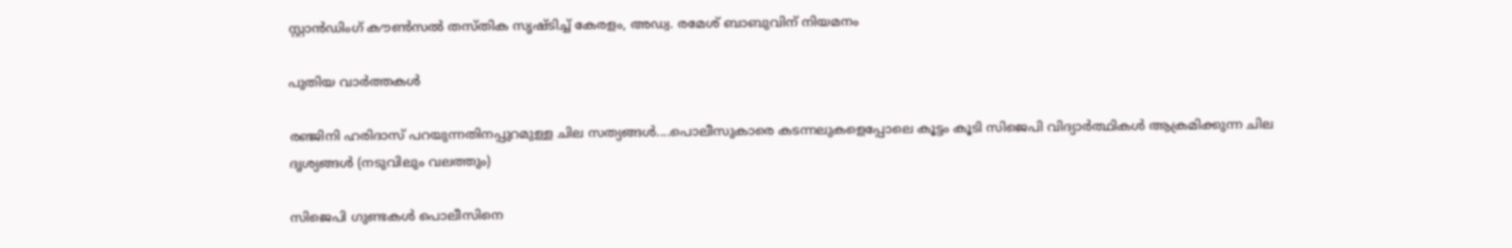സ്റ്റാന്‍ഡിംഗ് കൗണ്‍സല്‍ തസ്തിക സൃഷ്ടിച്ച് കേരളം, അഡ്വ. രമേശ് ബാബുവിന് നിയമനം

പുതിയ വാര്‍ത്തകള്‍

രഞ്ജിനി ഹരിദാസ് പറയുന്നതിനപ്പുറമുള്ള ചില സത്യങ്ങള്‍....പൊലീസുകാരെ കടന്നലുകളെപ്പോലെ കൂട്ടം കൂടി സിജെപി വിദ്യാര്‍ത്ഥികള്‍ ആക്രമിക്കുന്ന ചില ദൃശ്യങ്ങള്‍ (നടുവിലും വലത്തും)

സിജെപി ഗുണ്ടകള്‍ പൊലീസിനെ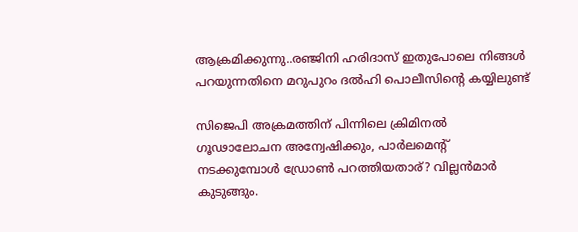ആക്രമിക്കുന്നു..രഞ്ജിനി ഹരിദാസ് ഇതുപോലെ നിങ്ങള്‍ പറയുന്നതിനെ മറുപുറം ദല്‍ഹി പൊലീസിന്റെ കയ്യിലുണ്ട്

സിജെപി അക്രമത്തിന് പിന്നിലെ ക്രിമിനൽ ഗൂഢാലോചന അന്വേഷിക്കും, പാര്‍ലമെന്‍റ് നടക്കുമ്പോള്‍ ഡ്രോണ്‍ പറത്തിയതാര്? വില്ലന്‍മാര്‍ കുടുങ്ങും.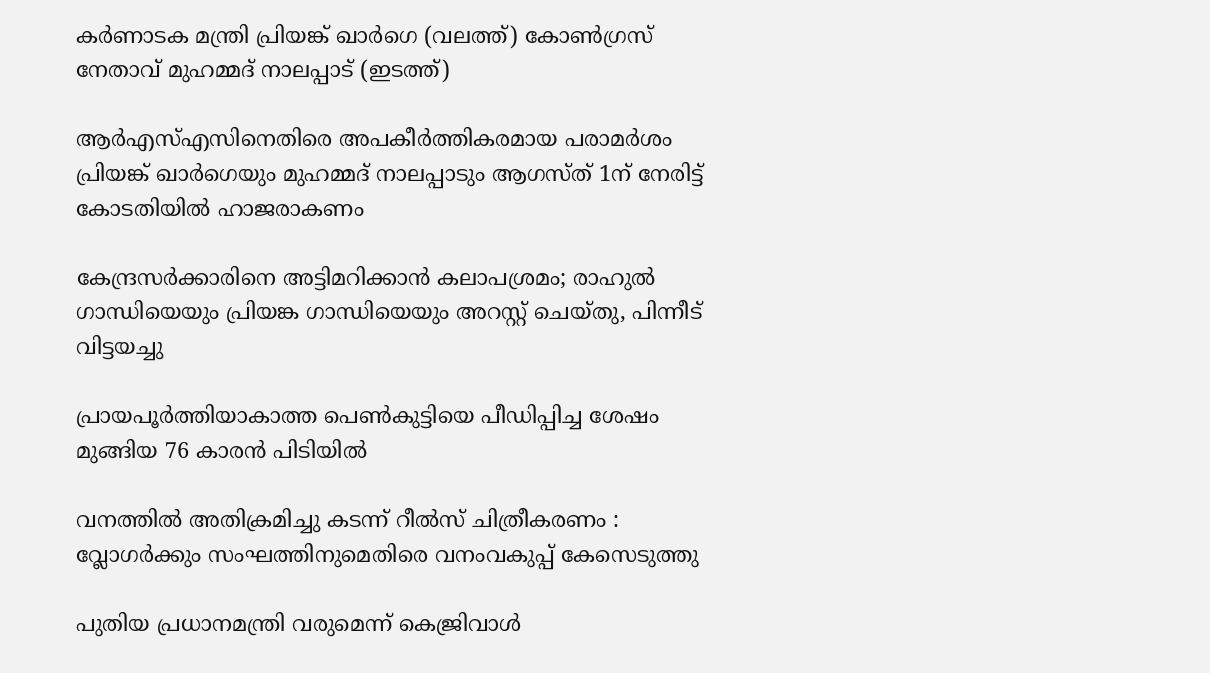കർണാടക മന്ത്രി പ്രിയങ്ക് ഖാർഗെ (വലത്ത്) കോൺഗ്രസ് നേതാവ് മുഹമ്മദ് നാലപ്പാട് (ഇടത്ത്)

ആര്‍എസ്എസിനെതിരെ അപകീര്‍ത്തികരമായ പരാമര്‍ശം പ്രിയങ്ക് ഖാര്‍ഗെയും മുഹമ്മദ് നാലപ്പാടും ആഗസ്ത് 1ന് നേരിട്ട് കോടതിയില്‍ ഹാജരാകണം

കേന്ദ്രസര്‍ക്കാരിനെ അട്ടിമറിക്കാന്‍ കലാപശ്രമം; രാഹുല്‍ ഗാന്ധിയെയും പ്രിയങ്ക ഗാന്ധിയെയും അറസ്റ്റ് ചെയ്തു, പിന്നീട് വിട്ടയച്ചു

പ്രായപൂര്‍ത്തിയാകാത്ത പെണ്‍കുട്ടിയെ പീഡിപ്പിച്ച ശേഷം മുങ്ങിയ 76 കാരന്‍ പിടിയില്‍

വനത്തില്‍ അതിക്രമിച്ചു കടന്ന് റീല്‍സ് ചിത്രീകരണം : വ്ലോഗര്‍ക്കും സംഘത്തിനുമെതിരെ വനംവകുപ്പ് കേസെടുത്തു

പുതിയ പ്രധാനമന്ത്രി വരുമെന്ന് കെജ്രിവാൾ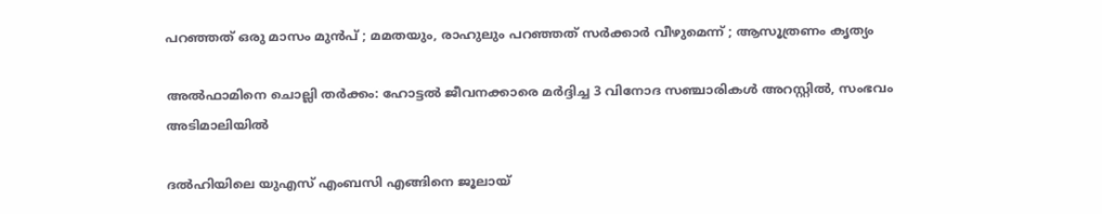പറഞ്ഞത് ഒരു മാസം മുൻപ് ; മമതയും, രാഹുലും പറഞ്ഞത് സർക്കാർ വീഴുമെന്ന് ; ആസൂത്രണം കൃത്യം

അല്‍ഫാമിനെ ചൊല്ലി തര്‍ക്കം: ഹോട്ടല്‍ ജീവനക്കാരെ മര്‍ദ്ദിച്ച 3 വിനോദ സഞ്ചാരികള്‍ അറസ്റ്റില്‍, സംഭവം അടിമാലിയില്‍

ദല്‍ഹിയിലെ യുഎസ് എംബസി എങ്ങിനെ ജൂലായ്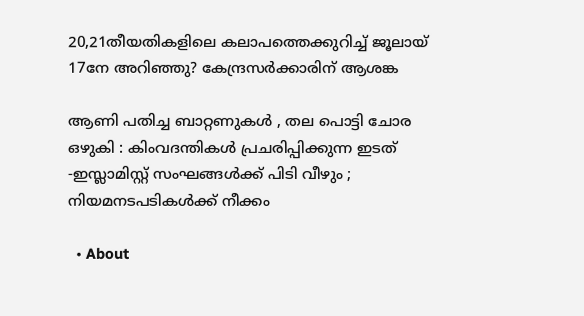20,21തീയതികളിലെ കലാപത്തെക്കുറിച്ച് ജൂലായ് 17നേ അറിഞ്ഞു? കേന്ദ്രസര്‍ക്കാരിന് ആശങ്ക

ആണി പതിച്ച ബാറ്റണുകൾ , തല പൊട്ടി ചോര ഒഴുകി : കിംവദന്തികൾ പ്രചരിപ്പിക്കുന്ന ഇടത് -ഇസ്ലാമിസ്റ്റ് സംഘങ്ങൾക്ക് പിടി വീഴും ; നിയമനടപടികൾക്ക് നീക്കം

  • About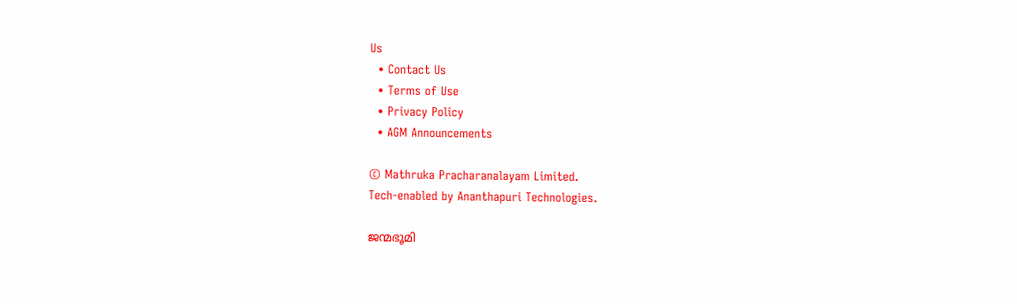Us
  • Contact Us
  • Terms of Use
  • Privacy Policy
  • AGM Announcements

© Mathruka Pracharanalayam Limited.
Tech-enabled by Ananthapuri Technologies.

ജന്മഭൂമി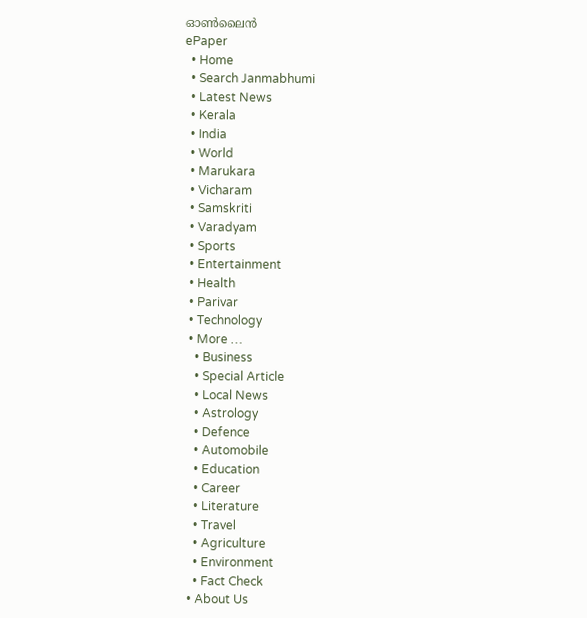ഓണ്‍ലൈന്‍
ePaper
  • Home
  • Search Janmabhumi
  • Latest News
  • Kerala
  • India
  • World
  • Marukara
  • Vicharam
  • Samskriti
  • Varadyam
  • Sports
  • Entertainment
  • Health
  • Parivar
  • Technology
  • More …
    • Business
    • Special Article
    • Local News
    • Astrology
    • Defence
    • Automobile
    • Education
    • Career
    • Literature
    • Travel
    • Agriculture
    • Environment
    • Fact Check
  • About Us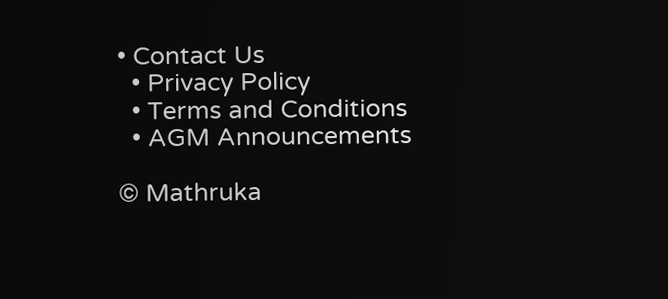• Contact Us
  • Privacy Policy
  • Terms and Conditions
  • AGM Announcements

© Mathruka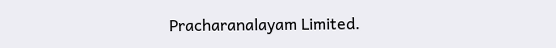Pracharanalayam Limited.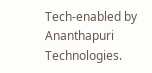Tech-enabled by Ananthapuri Technologies.